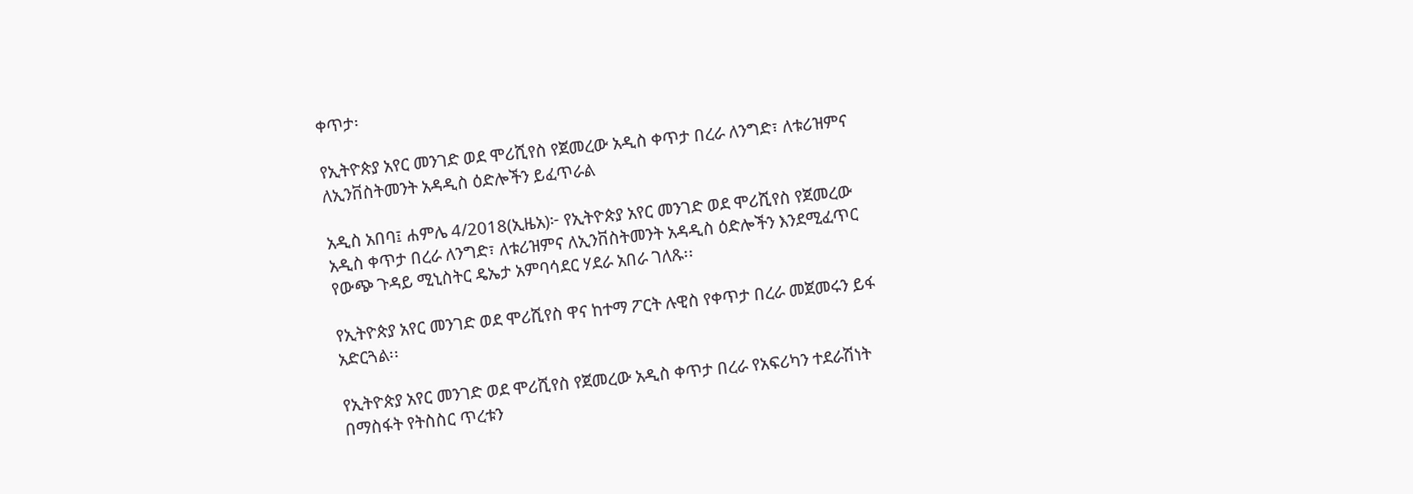ቀጥታ፡

የኢትዮጵያ አየር መንገድ ወደ ሞሪሺየስ የጀመረው አዲስ ቀጥታ በረራ ለንግድ፣ ለቱሪዝምና ለኢንቨስትመንት አዳዲስ ዕድሎችን ይፈጥራል

አዲስ አበባ፤ ሐምሌ 4/2018(ኢዜአ)፦ የኢትዮጵያ አየር መንገድ ወደ ሞሪሺየስ የጀመረው አዲስ ቀጥታ በረራ ለንግድ፣ ለቱሪዝምና ለኢንቨስትመንት አዳዲስ ዕድሎችን እንደሚፈጥር የውጭ ጉዳይ ሚኒስትር ዴኤታ አምባሳደር ሃደራ አበራ ገለጹ፡፡

የኢትዮጵያ አየር መንገድ ወደ ሞሪሺየስ ዋና ከተማ ፖርት ሉዊስ የቀጥታ በረራ መጀመሩን ይፋ አድርጓል፡፡

የኢትዮጵያ አየር መንገድ ወደ ሞሪሺየስ የጀመረው አዲስ ቀጥታ በረራ የአፍሪካን ተደራሽነት በማስፋት የትስስር ጥረቱን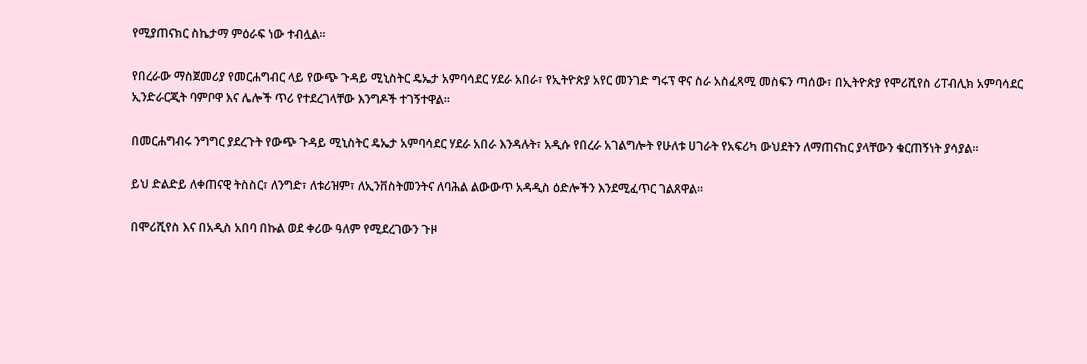የሚያጠናክር ስኬታማ ምዕራፍ ነው ተብሏል፡፡

የበረራው ማስጀመሪያ የመርሐግብር ላይ የውጭ ጉዳይ ሚኒስትር ዴኤታ አምባሳደር ሃደራ አበራ፣ የኢትዮጵያ አየር መንገድ ግሩፕ ዋና ስራ አስፈጻሚ መስፍን ጣሰው፣ በኢትዮጵያ የሞሪሺየስ ሪፐብሊክ አምባሳደር ኢንድራርጂት ባምቦዋ እና ሌሎች ጥሪ የተደረገላቸው እንግዶች ተገኝተዋል።

በመርሐግብሩ ንግግር ያደረጉት የውጭ ጉዳይ ሚኒስትር ዴኤታ አምባሳደር ሃደራ አበራ እንዳሉት፣ አዲሱ የበረራ አገልግሎት የሁለቱ ሀገራት የአፍሪካ ውህደትን ለማጠናከር ያላቸውን ቁርጠኝነት ያሳያል።

ይህ ድልድይ ለቀጠናዊ ትስስር፣ ለንግድ፣ ለቱሪዝም፣ ለኢንቨስትመንትና ለባሕል ልውውጥ አዳዲስ ዕድሎችን እንደሚፈጥር ገልጸዋል።

በሞሪሺየስ እና በአዲስ አበባ በኩል ወደ ቀሪው ዓለም የሚደረገውን ጉዞ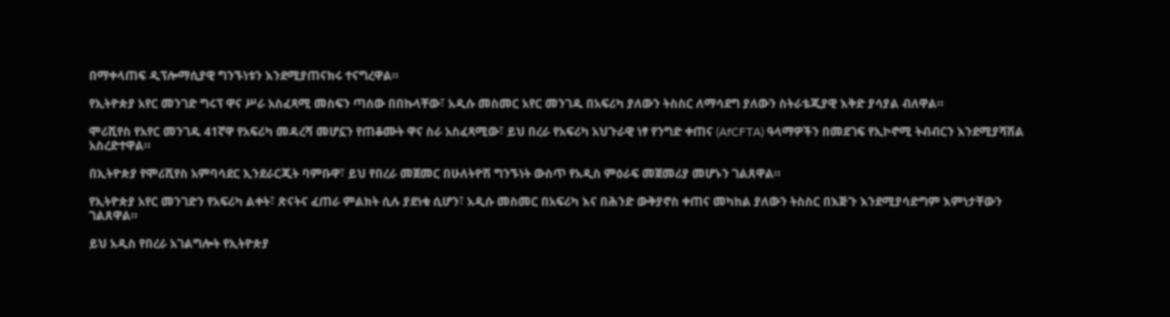በማቀላጠፍ ዲፕሎማሲያዊ ግንኙነቱን እንደሚያጠናክሩ ተናግረዋል።

የኢትዮጵያ አየር መንገድ ግሩፕ ዋና ሥራ አስፈጻሚ መስፍን ጣሰው በበኩላቸው፣ አዲሱ መስመር አየር መንገዱ በአፍሪካ ያለውን ትስስር ለማሳደግ ያለውን ስትራቴጂያዊ እቅድ ያሳያል ብለዋል።

ሞሪሺየስ የአየር መንገዱ 41ኛዋ የአፍሪካ መዳረሻ መሆኗን የጠቆሙት ዋና ስራ አስፈጻሚው፣ ይህ በረራ የአፍሪካ አህጉራዊ ነፃ የንግድ ቀጠና (AfCFTA) ዓላማዎችን በመደገፍ የኢኮኖሚ ትብብርን እንደሚያሻሽል አስረድተዋል።

በኢትዮጵያ የሞሪሺየስ አምባሳደር ኢንደራርጂት ባምቡዋ፣ ይህ የበረራ መጀመር በሁለትዮሽ ግንኙነት ውስጥ የአዲስ ምዕራፍ መጀመሪያ መሆኑን ገልጸዋል።

የኢትዮጵያ አየር መንገድን የአፍሪካ ልቀት፣ ጽናትና ፈጠራ ምልክት ሲሉ ያደነቁ ሲሆን፣ አዲሱ መስመር በአፍሪካ እና በሕንድ ውቅያኖስ ቀጠና መካከል ያለውን ትስስር በእጅጉ እንደሚያሳድግም እምነታቸውን ገልጸዋል።

ይህ አዲስ የበረራ አገልግሎት የኢትዮጵያ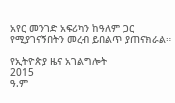አየር መንገድ አፍሪካን ከዓለም ጋር የሚያገናኝበትን መረብ ይበልጥ ያጠናክራል።

የኢትዮጵያ ዜና አገልግሎት
2015
ዓ.ም